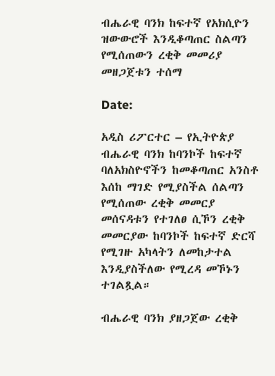ብሔራዊ ባንክ ከፍተኛ የአክሲዮን ዝውውሮች እንዲቆጣጠር ስልጣን የሚሰጠውን ረቂቅ መመሪያ መዘጋጀቱን ተሰማ

Date:

አዲስ ሪፖርተር – የኢትዮጵያ ብሔራዊ ባንክ ከባንኮች ከፍተኛ ባለአክስዮኖችን ከመቆጣጠር አንስቶ እሰከ ማገድ የሚያስችል ሰልጣን የሚሰጠው ረቂቅ መመርያ መሰናዳቱን የተገለፀ ሲኾን ረቂቅ መመርያው ከባንኮች ከፍተኛ ድርሻ የሚገዙ አካላትን ለመከታተል እንዲያስችለው የሚረዳ መኾኑን ተገልጿል።

ብሔራዊ ባንክ ያዘጋጀው ረቂቅ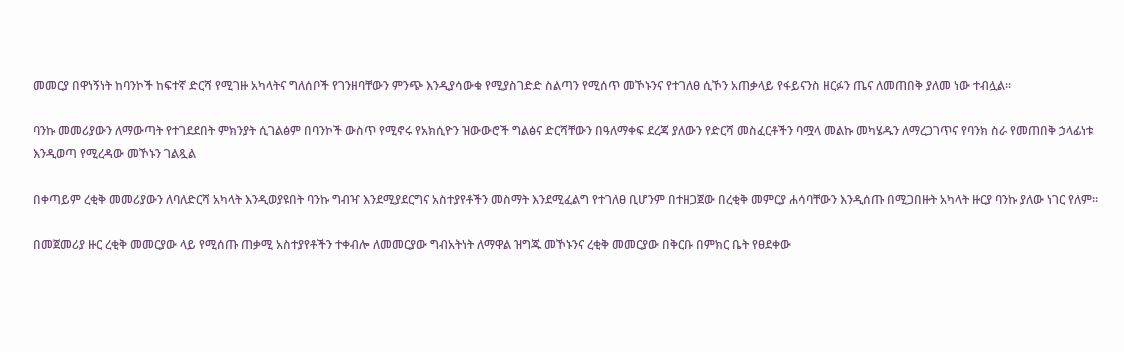መመርያ በዋነኝነት ከባንኮች ከፍተኛ ድርሻ የሚገዙ አካላትና ግለሰቦች የገንዘባቸውን ምንጭ እንዲያሳውቁ የሚያስገድድ ስልጣን የሚሰጥ መኾኑንና የተገለፀ ሲኾን አጠቃላይ የፋይናንስ ዘርፉን ጤና ለመጠበቅ ያለመ ነው ተብሏል።

ባንኩ መመሪያውን ለማውጣት የተገደደበት ምክንያት ሲገልፅም በባንኮች ውስጥ የሚኖሩ የአክሲዮን ዝውውሮች ግልፅና ድርሻቸውን በዓለማቀፍ ደረጃ ያለውን የድርሻ መስፈርቶችን ባሟላ መልኩ መካሄዱን ለማረጋገጥና የባንክ ስራ የመጠበቅ ኃላፊነቱ እንዲወጣ የሚረዳው መኾኑን ገልጿል

በቀጣይም ረቂቅ መመሪያውን ለባለድርሻ አካላት እንዲወያዩበት ባንኩ ግብዣ እንደሚያደርግና አስተያየቶችን መስማት እንደሚፈልግ የተገለፀ ቢሆንም በተዘጋጀው በረቂቅ መምርያ ሐሳባቸውን እንዲሰጡ በሚጋበዙት አካላት ዙርያ ባንኩ ያለው ነገር የለም።

በመጀመሪያ ዙር ረቂቅ መመርያው ላይ የሚሰጡ ጠቃሚ አስተያየቶችን ተቀብሎ ለመመርያው ግብአትነት ለማዋል ዝግጁ መኾኑንና ረቂቅ መመርያው በቅርቡ በምክር ቤት የፀደቀው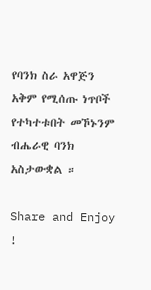የባንክ ስራ አዋጅን አቅም የሚሰጡ ነጥቦች የተካተቱበት መኾኑንም ብሔራዊ ባንክ አስታውቋል ።

Share and Enjoy !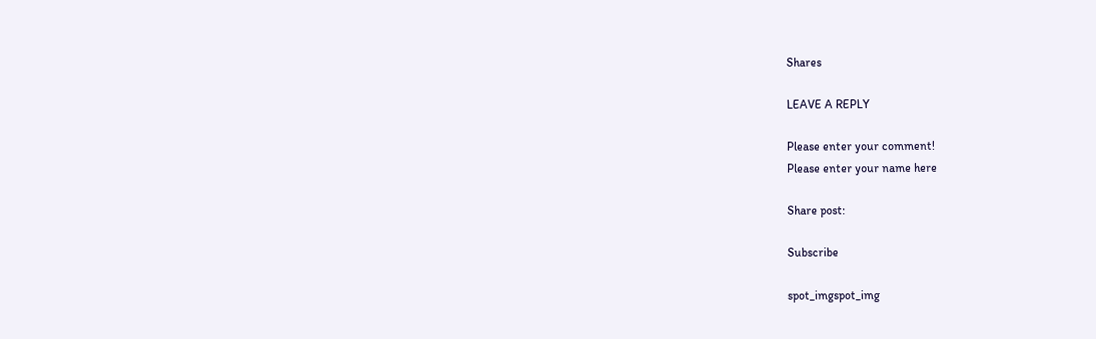Shares

LEAVE A REPLY

Please enter your comment!
Please enter your name here

Share post:

Subscribe

spot_imgspot_img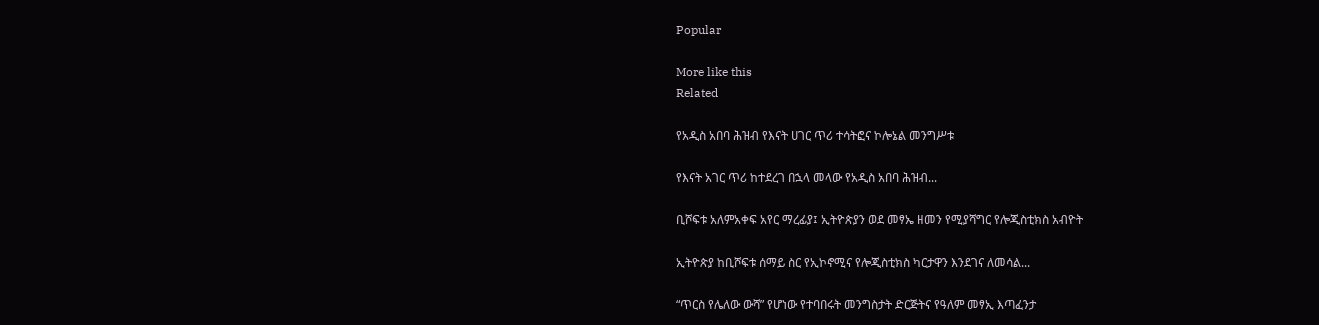Popular

More like this
Related

የአዲስ አበባ ሕዝብ የእናት ሀገር ጥሪ ተሳትፎና ኮሎኔል መንግሥቱ

የእናት አገር ጥሪ ከተደረገ በኋላ መላው የአዲስ አበባ ሕዝብ...

ቢሾፍቱ አለምአቀፍ አየር ማረፊያ፤ ኢትዮጵያን ወደ መፃኤ ዘመን የሚያሻግር የሎጂስቲክስ አብዮት

ኢትዮጵያ ከቢሾፍቱ ሰማይ ስር የኢኮኖሚና የሎጂስቲክስ ካርታዋን እንደገና ለመሳል...

“ጥርስ የሌለው ውሻ” የሆነው የተባበሩት መንግስታት ድርጅትና የዓለም መፃኢ እጣፈንታ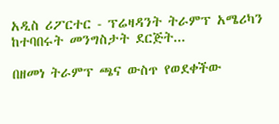አዲስ ሪፖርተር - ፕሬዛዳንት ትራምፕ አሜሪካን ከተባበሩት መንግስታት ደርጅት...

በዘመነ ትራምፕ ጫና ውስጥ የወደቀችው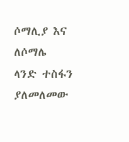ሶማሊያ እና ለሶማሌ ላንድ ተስፋን ያለመለመው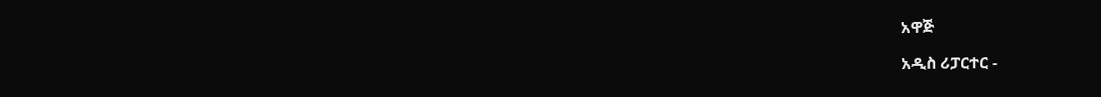አዋጅ

አዲስ ሪፓርተር -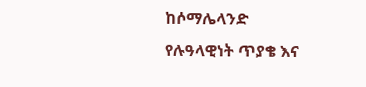ከሶማሌላንድ የሉዓላዊነት ጥያቄ እና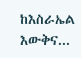ከእስራኤል እውቅና...